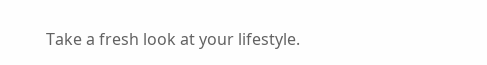Take a fresh look at your lifestyle.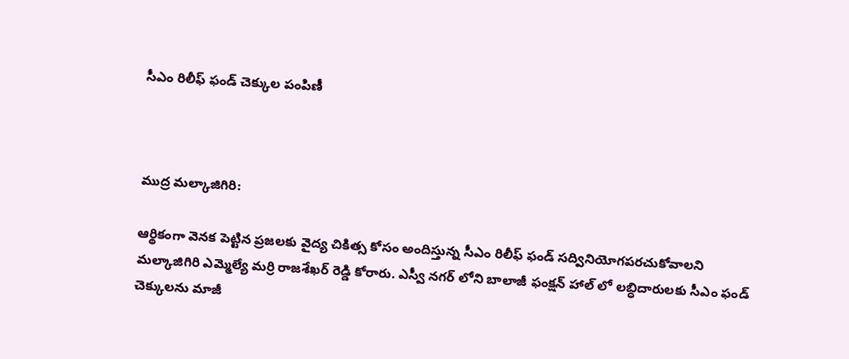సీఎం రిలీఫ్ ఫండ్ చెక్కుల పంపిణీ



ముద్ర మల్కాజిగిరి:

ఆర్థికంగా వెనక పెట్టిన ప్రజలకు వైద్య చికిత్స కోసం అందిస్తున్న సీఎం రిలీఫ్ ఫండ్ సద్వినియోగపరచుకోవాలని మల్కాజిగిరి ఎమ్మెల్యే మర్రి రాజశేఖర్ రెడ్డి కోరారు. ఎస్వీ నగర్ లోని బాలాజీ ఫంక్షన్ హాల్ లో లబ్ధిదారులకు సీఎం ఫండ్ చెక్కులను మాజీ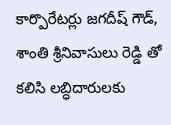కార్పొరేటర్లు జగదీష్ గౌడ్, శాంతి శ్రీనివాసులు రెడ్డి తో కలిసి లబ్ధిదారులకు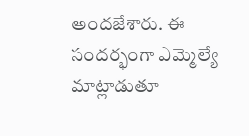అందజేశారు. ఈ సందర్భంగా ఎమ్మెల్యే మాట్లాడుతూ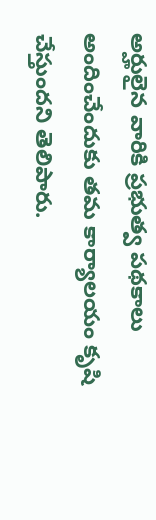అర్హులైన వారికి ప్రభుత్వ పథకాలు అందించేందుకు తమ కార్యాలయం కృషి చేస్తుందని తెలిపారు.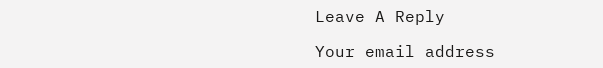Leave A Reply

Your email address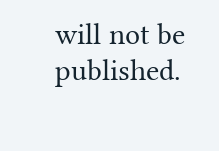will not be published.